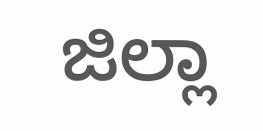ಜಿಲ್ಲಾ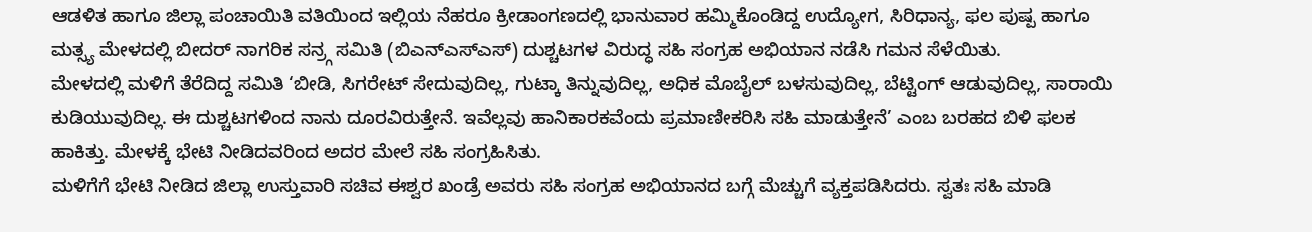ಆಡಳಿತ ಹಾಗೂ ಜಿಲ್ಲಾ ಪಂಚಾಯಿತಿ ವತಿಯಿಂದ ಇಲ್ಲಿಯ ನೆಹರೂ ಕ್ರೀಡಾಂಗಣದಲ್ಲಿ ಭಾನುವಾರ ಹಮ್ಮಿಕೊಂಡಿದ್ದ ಉದ್ಯೋಗ, ಸಿರಿಧಾನ್ಯ, ಫಲ ಪುಷ್ಪ ಹಾಗೂ ಮತ್ಸ್ಯ ಮೇಳದಲ್ಲಿ ಬೀದರ್ ನಾಗರಿಕ ಸನ್ರ್ಗ ಸಮಿತಿ (ಬಿಎನ್ಎಸ್ಎಸ್) ದುಶ್ಚಟಗಳ ವಿರುದ್ಧ ಸಹಿ ಸಂಗ್ರಹ ಅಭಿಯಾನ ನಡೆಸಿ ಗಮನ ಸೆಳೆಯಿತು.
ಮೇಳದಲ್ಲಿ ಮಳಿಗೆ ತೆರೆದಿದ್ದ ಸಮಿತಿ ‘ಬೀಡಿ, ಸಿಗರೇಟ್ ಸೇದುವುದಿಲ್ಲ, ಗುಟ್ಕಾ ತಿನ್ನುವುದಿಲ್ಲ, ಅಧಿಕ ಮೊಬೈಲ್ ಬಳಸುವುದಿಲ್ಲ, ಬೆಟ್ಟಿಂಗ್ ಆಡುವುದಿಲ್ಲ, ಸಾರಾಯಿ ಕುಡಿಯುವುದಿಲ್ಲ. ಈ ದುಶ್ಚಟಗಳಿಂದ ನಾನು ದೂರವಿರುತ್ತೇನೆ. ಇವೆಲ್ಲವು ಹಾನಿಕಾರಕವೆಂದು ಪ್ರಮಾಣೀಕರಿಸಿ ಸಹಿ ಮಾಡುತ್ತೇನೆ’ ಎಂಬ ಬರಹದ ಬಿಳಿ ಫಲಕ ಹಾಕಿತ್ತು. ಮೇಳಕ್ಕೆ ಭೇಟಿ ನೀಡಿದವರಿಂದ ಅದರ ಮೇಲೆ ಸಹಿ ಸಂಗ್ರಹಿಸಿತು.
ಮಳಿಗೆಗೆ ಭೇಟಿ ನೀಡಿದ ಜಿಲ್ಲಾ ಉಸ್ತುವಾರಿ ಸಚಿವ ಈಶ್ವರ ಖಂಡ್ರೆ ಅವರು ಸಹಿ ಸಂಗ್ರಹ ಅಭಿಯಾನದ ಬಗ್ಗೆ ಮೆಚ್ಚುಗೆ ವ್ಯಕ್ತಪಡಿಸಿದರು. ಸ್ವತಃ ಸಹಿ ಮಾಡಿ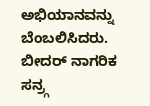ಅಭಿಯಾನವನ್ನು ಬೆಂಬಲಿಸಿದರು. ಬೀದರ್ ನಾಗರಿಕ ಸನ್ರ್ಗ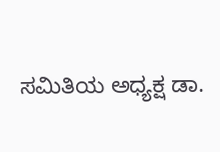ಸಮಿತಿಯ ಅಧ್ಯಕ್ಷ ಡಾ.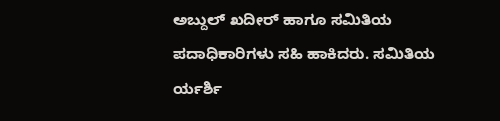ಅಬ್ದುಲ್ ಖದೀರ್ ಹಾಗೂ ಸಮಿತಿಯ ಪದಾಧಿಕಾರಿಗಳು ಸಹಿ ಹಾಕಿದರು. ಸಮಿತಿಯ ರ್ಯರ್ಶಿ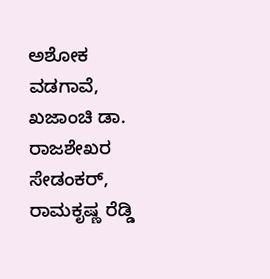ಅಶೋಕ ವಡಗಾವೆ, ಖಜಾಂಚಿ ಡಾ. ರಾಜಶೇಖರ ಸೇಡಂಕರ್, ರಾಮಕೃಷ್ಣ ರೆಡ್ಡಿ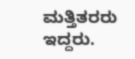ಮತ್ತಿತರರು ಇದ್ದರು.